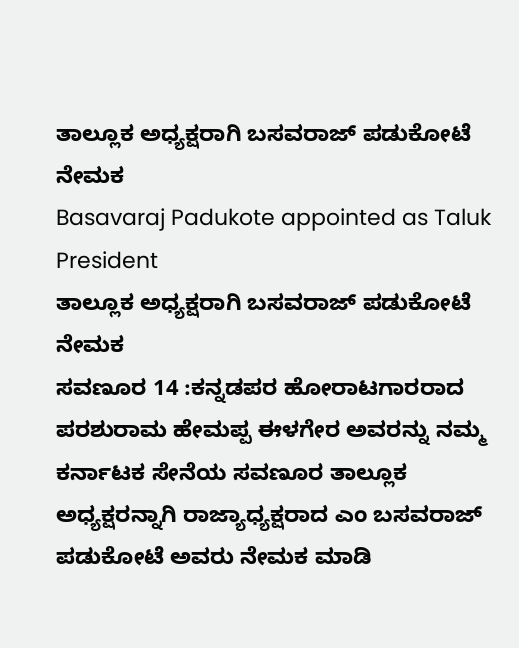ತಾಲ್ಲೂಕ ಅಧ್ಯಕ್ಷರಾಗಿ ಬಸವರಾಜ್ ಪಡುಕೋಟೆ ನೇಮಕ
Basavaraj Padukote appointed as Taluk President
ತಾಲ್ಲೂಕ ಅಧ್ಯಕ್ಷರಾಗಿ ಬಸವರಾಜ್ ಪಡುಕೋಟೆ ನೇಮಕ
ಸವಣೂರ 14 :ಕನ್ನಡಪರ ಹೋರಾಟಗಾರರಾದ ಪರಶುರಾಮ ಹೇಮಪ್ಪ ಈಳಗೇರ ಅವರನ್ನು ನಮ್ಮ ಕರ್ನಾಟಕ ಸೇನೆಯ ಸವಣೂರ ತಾಲ್ಲೂಕ ಅಧ್ಯಕ್ಷರನ್ನಾಗಿ ರಾಜ್ಯಾಧ್ಯಕ್ಷರಾದ ಎಂ ಬಸವರಾಜ್ ಪಡುಕೋಟೆ ಅವರು ನೇಮಕ ಮಾಡಿ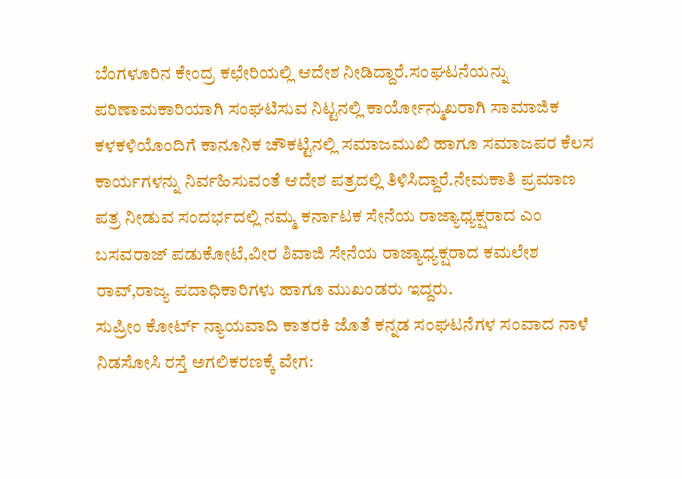ಬೆಂಗಳೂರಿನ ಕೇಂದ್ರ ಕಛೇರಿಯಲ್ಲಿ ಆದೇಶ ನೀಡಿದ್ದಾರೆ.ಸಂಘಟನೆಯನ್ನು ಪರಿಣಾಮಕಾರಿಯಾಗಿ ಸಂಘಟಿಸುವ ನಿಟ್ಟನಲ್ಲಿ ಕಾರ್ಯೋನ್ಮುಖರಾಗಿ ಸಾಮಾಜಿಕ ಕಳಕಳಿಯೊಂದಿಗೆ ಕಾನೂನಿಕ ಚೌಕಟ್ಟಿನಲ್ಲಿ ಸಮಾಜಮುಖಿ ಹಾಗೂ ಸಮಾಜಪರ ಕೆಲಸ ಕಾರ್ಯಗಳನ್ನು ನಿರ್ವಹಿಸುವಂತೆ ಆದೇಶ ಪತ್ರದಲ್ಲಿ ತಿಳಿಸಿದ್ದಾರೆ.ನೇಮಕಾತಿ ಪ್ರಮಾಣ ಪತ್ರ ನೀಡುವ ಸಂದರ್ಭದಲ್ಲಿ ನಮ್ಮ ಕರ್ನಾಟಕ ಸೇನೆಯ ರಾಜ್ಯಾಧ್ಯಕ್ಷರಾದ ಎಂ ಬಸವರಾಜ್ ಪಡುಕೋಟೆ,ವೀರ ಶಿವಾಜಿ ಸೇನೆಯ ರಾಜ್ಯಾಧ್ಯಕ್ಷರಾದ ಕಮಲೇಶ ರಾವ್,ರಾಜ್ಯ ಪದಾಧಿಕಾರಿಗಳು ಹಾಗೂ ಮುಖಂಡರು ಇದ್ದರು.
ಸುಪ್ರೀಂ ಕೋರ್ಟ್ ನ್ಯಾಯವಾದಿ ಕಾತರಕಿ ಜೊತೆ ಕನ್ನಡ ಸಂಘಟನೆಗಳ ಸಂವಾದ ನಾಳೆ
ನಿಡಸೋಸಿ ರಸ್ತೆ ಅಗಲಿಕರಣಕ್ಕೆ ವೇಗ: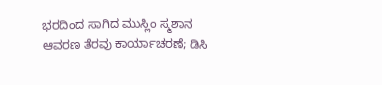ಭರದಿಂದ ಸಾಗಿದ ಮುಸ್ಲಿಂ ಸ್ಮಶಾನ ಆವರಣ ತೆರವು ಕಾರ್ಯಾಚರಣೆ; ಡಿಸಿ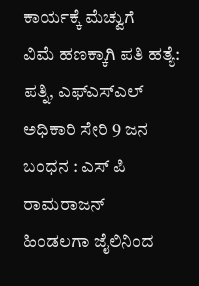ಕಾರ್ಯಕ್ಕೆ ಮೆಚ್ವುಗೆ
ವಿಮೆ ಹಣಕ್ಕಾಗಿ ಪತಿ ಹತ್ಯೆ: ಪತ್ನಿ, ಎಫ್ಎಸ್ಎಲ್ ಅಧಿಕಾರಿ ಸೇರಿ 9 ಜನ ಬಂಧನ : ಎಸ್ ಪಿ ರಾಮರಾಜನ್
ಹಿಂಡಲಗಾ ಜೈಲಿನಿಂದ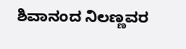ಶಿವಾನಂದ ನಿಲಣ್ಣವರ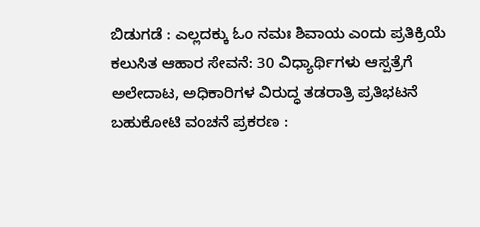ಬಿಡುಗಡೆ : ಎಲ್ಲದಕ್ಕು ಓಂ ನಮಃ ಶಿವಾಯ ಎಂದು ಪ್ರತಿಕ್ರಿಯೆ
ಕಲುಸಿತ ಆಹಾರ ಸೇವನೆ: 30 ವಿಧ್ಯಾರ್ಥಿಗಳು ಆಸ್ಪತ್ರೆಗೆ ಅಲೇದಾಟ, ಅಧಿಕಾರಿಗಳ ವಿರುದ್ಧ ತಡರಾತ್ರಿ ಪ್ರತಿಭಟನೆ
ಬಹುಕೋಟಿ ವಂಚನೆ ಪ್ರಕರಣ :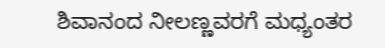ಶಿವಾನಂದ ನೀಲಣ್ಣವರಗೆ ಮಧ್ಯಂತರ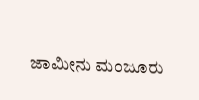ಜಾಮೀನು ಮಂಜೂರು